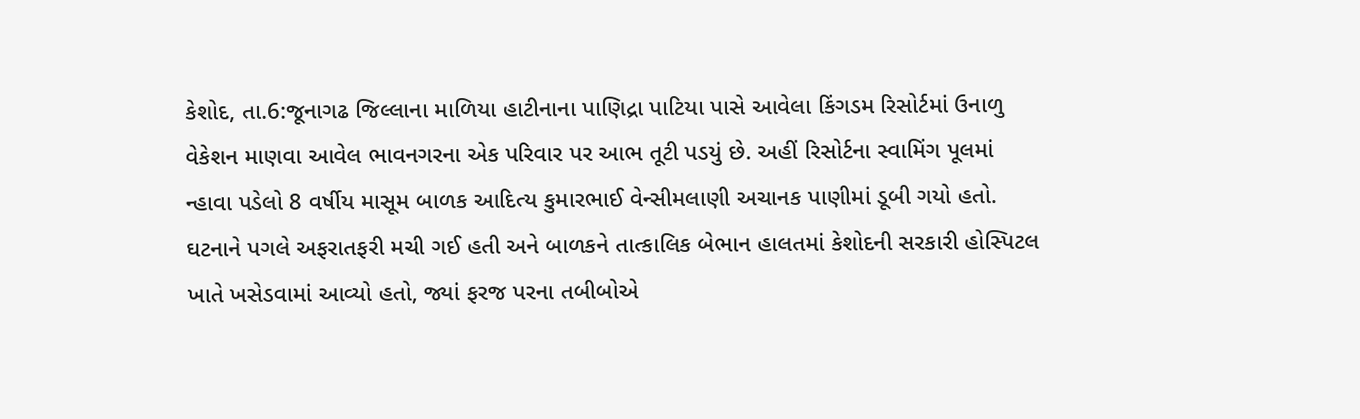કેશોદ, તા.6:જૂનાગઢ જિલ્લાના માળિયા હાટીનાના પાણિદ્રા પાટિયા પાસે આવેલા કિંગડમ રિસોર્ટમાં ઉનાળુ વેકેશન માણવા આવેલ ભાવનગરના એક પરિવાર પર આભ તૂટી પડયું છે. અહીં રિસોર્ટના સ્વામિંગ પૂલમાં ન્હાવા પડેલો 8 વર્ષીય માસૂમ બાળક આદિત્ય કુમારભાઈ વેન્સીમલાણી અચાનક પાણીમાં ડૂબી ગયો હતો. ઘટનાને પગલે અફરાતફરી મચી ગઈ હતી અને બાળકને તાત્કાલિક બેભાન હાલતમાં કેશોદની સરકારી હોસ્પિટલ ખાતે ખસેડવામાં આવ્યો હતો, જ્યાં ફરજ પરના તબીબોએ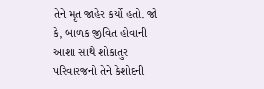તેને મૃત જાહેર કર્યો હતો. જો કે, બાળક જીવિત હોવાની આશા સાથે શોકાતુર પરિવારજનો તેને કેશોદની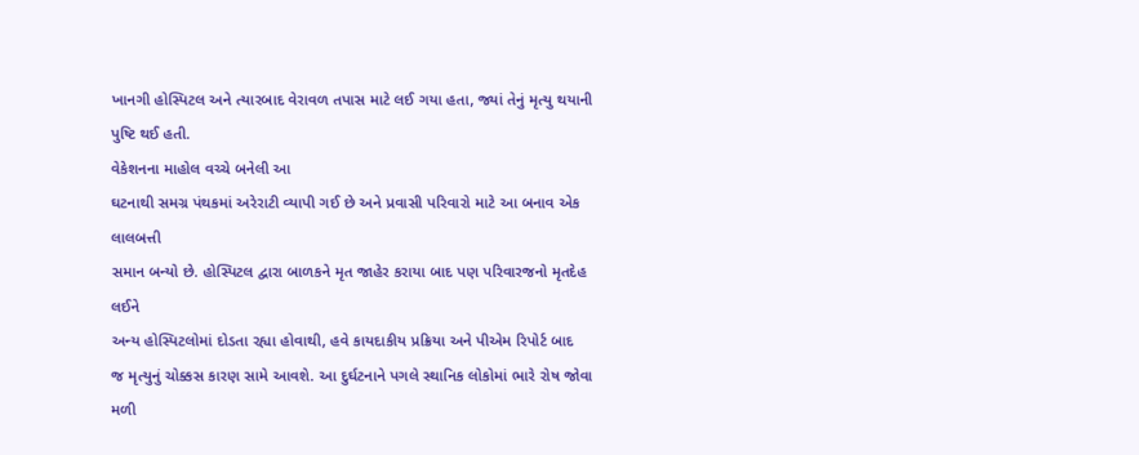ખાનગી હોસ્પિટલ અને ત્યારબાદ વેરાવળ તપાસ માટે લઈ ગયા હતા, જ્યાં તેનું મૃત્યુ થયાની પુષ્ટિ થઈ હતી.
વેકેશનના માહોલ વચ્ચે બનેલી આ
ઘટનાથી સમગ્ર પંથકમાં અરેરાટી વ્યાપી ગઈ છે અને પ્રવાસી પરિવારો માટે આ બનાવ એક લાલબત્તી
સમાન બન્યો છે. હોસ્પિટલ દ્વારા બાળકને મૃત જાહેર કરાયા બાદ પણ પરિવારજનો મૃતદેહ લઈને
અન્ય હોસ્પિટલોમાં દોડતા રહ્યા હોવાથી, હવે કાયદાકીય પ્રક્રિયા અને પીએમ રિપોર્ટ બાદ
જ મૃત્યુનું ચોક્કસ કારણ સામે આવશે. આ દુર્ઘટનાને પગલે સ્થાનિક લોકોમાં ભારે રોષ જોવા
મળી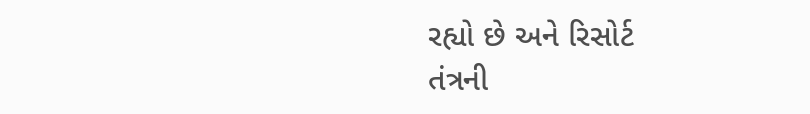રહ્યો છે અને રિસોર્ટ
તંત્રની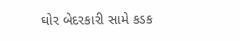ઘોર બેદરકારી સામે કડક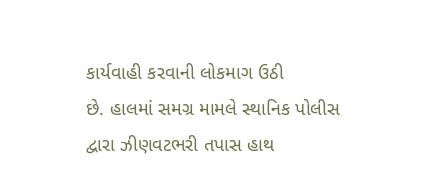કાર્યવાહી કરવાની લોકમાગ ઉઠી
છે. હાલમાં સમગ્ર મામલે સ્થાનિક પોલીસ દ્વારા ઝીણવટભરી તપાસ હાથ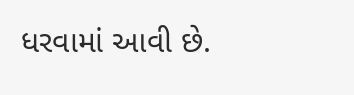ધરવામાં આવી છે.